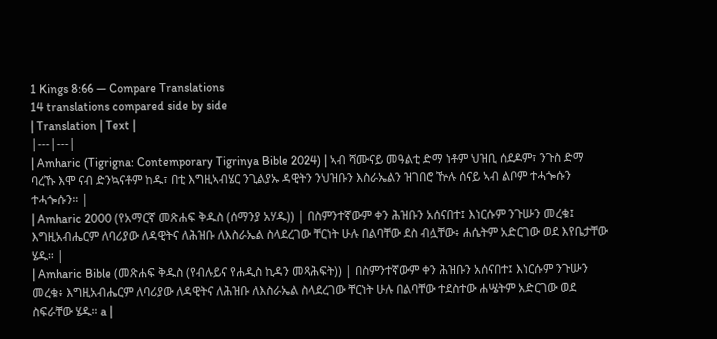1 Kings 8:66 — Compare Translations
14 translations compared side by side
| Translation | Text |
|---|---|
| Amharic (Tigrigna: Contemporary Tigrinya Bible 2024) | ኣብ ሻሙናይ መዓልቲ ድማ ነቶም ህዝቢ ሰደዶም፣ ንጉስ ድማ ባረኹ እሞ ናብ ድንኳናቶም ከዱ፣ በቲ እግዚኣብሄር ንጊልያኡ ዳዊትን ንህዝቡን እስራኤልን ዝገበሮ ዅሉ ሰናይ ኣብ ልቦም ተሓጐሱን ተሓጐሱን። |
| Amharic 2000 (የአማርኛ መጽሐፍ ቅዱስ (ሰማንያ አሃዱ)) | በስምንተኛውም ቀን ሕዝቡን አሰናበተ፤ እነርሱም ንጉሡን መረቁ፤ እግዚአብሔርም ለባሪያው ለዳዊትና ለሕዝቡ ለእስራኤል ስላደረገው ቸርነት ሁሉ በልባቸው ደስ ብሏቸው፥ ሐሴትም አድርገው ወደ እየቤታቸው ሄዱ። |
| Amharic Bible (መጽሐፍ ቅዱስ (የብሉይና የሐዲስ ኪዳን መጻሕፍት)) | በስምንተኛውም ቀን ሕዝቡን አሰናበተ፤ እነርሱም ንጉሡን መረቁ፥ እግዚአብሔርም ለባሪያው ለዳዊትና ለሕዝቡ ለእስራኤል ስላደረገው ቸርነት ሁሉ በልባቸው ተደስተው ሐሤትም አድርገው ወደ ስፍራቸው ሄዱ። a |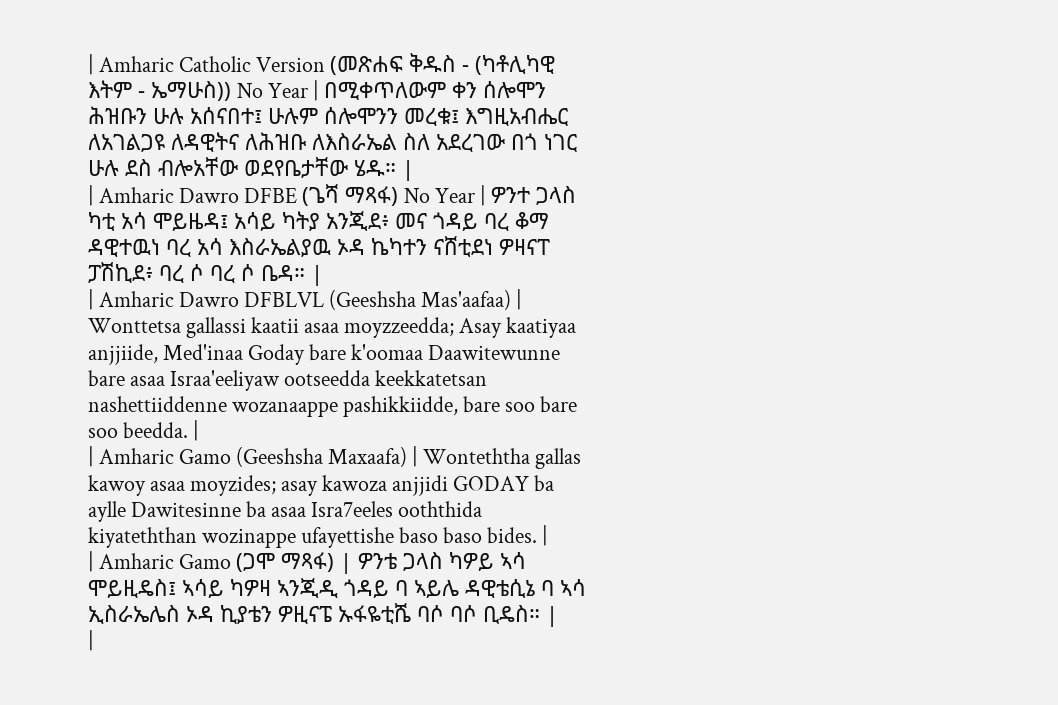| Amharic Catholic Version (መጽሐፍ ቅዱስ - (ካቶሊካዊ እትም - ኤማሁስ)) No Year | በሚቀጥለውም ቀን ሰሎሞን ሕዝቡን ሁሉ አሰናበተ፤ ሁሉም ሰሎሞንን መረቁ፤ እግዚአብሔር ለአገልጋዩ ለዳዊትና ለሕዝቡ ለእስራኤል ስለ አደረገው በጎ ነገር ሁሉ ደስ ብሎአቸው ወደየቤታቸው ሄዱ። |
| Amharic Dawro DFBE (ጌሻ ማጻፋ) No Year | ዎንተ ጋላስ ካቲ አሳ ሞይዜዳ፤ አሳይ ካትያ አንጂደ፥ መና ጎዳይ ባረ ቆማ ዳዊተዉነ ባረ አሳ እስራኤልያዉ ኦዳ ኬካተን ናሸቲደነ ዎዛናፐ ፓሽኪደ፥ ባረ ሶ ባረ ሶ ቤዳ። |
| Amharic Dawro DFBLVL (Geeshsha Mas'aafaa) | Wonttetsa gallassi kaatii asaa moyzzeedda; Asay kaatiyaa anjjiide, Med'inaa Goday bare k'oomaa Daawitewunne bare asaa Israa'eeliyaw ootseedda keekkatetsan nashettiiddenne wozanaappe pashikkiidde, bare soo bare soo beedda. |
| Amharic Gamo (Geeshsha Maxaafa) | Wonteththa gallas kawoy asaa moyzides; asay kawoza anjjidi GODAY ba aylle Dawitesinne ba asaa Isra7eeles ooththida kiyateththan wozinappe ufayettishe baso baso bides. |
| Amharic Gamo (ጋሞ ማጻፋ) | ዎንቴ ጋላስ ካዎይ ኣሳ ሞይዚዴስ፤ ኣሳይ ካዎዛ ኣንጂዲ ጎዳይ ባ ኣይሌ ዳዊቴሲኔ ባ ኣሳ ኢስራኤሌስ ኦዳ ኪያቴን ዎዚናፔ ኡፋዬቲሼ ባሶ ባሶ ቢዴስ። |
|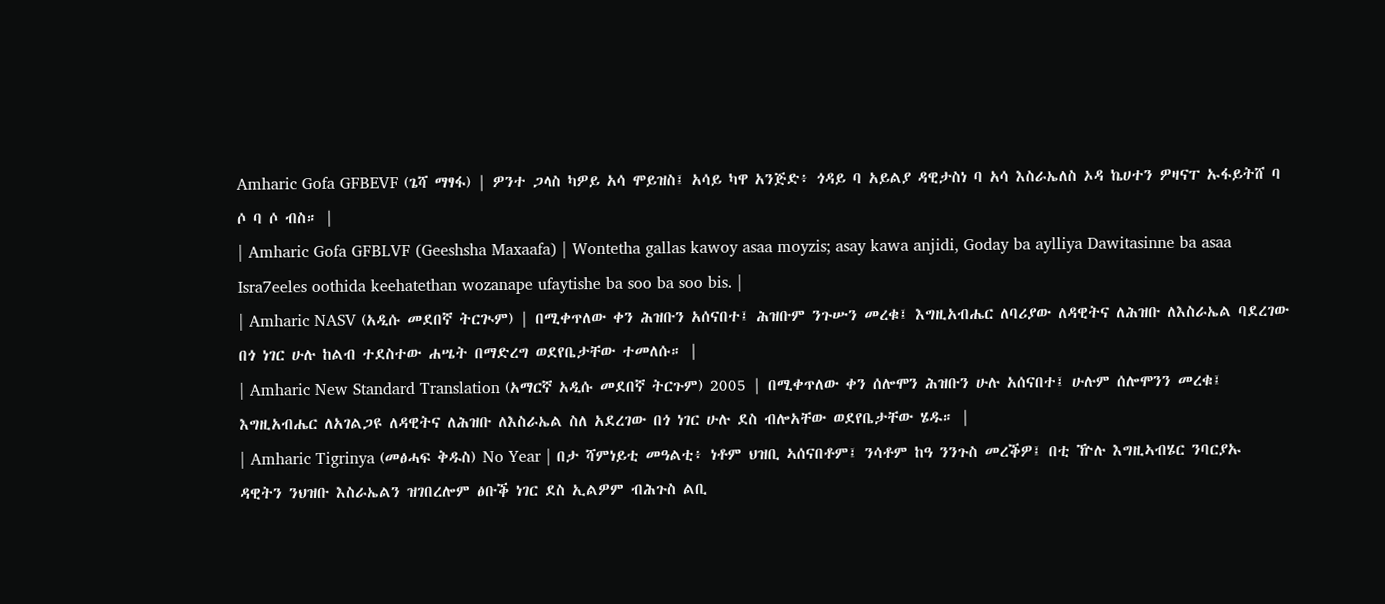Amharic Gofa GFBEVF (ጌሻ ማፃፋ) | ዎንተ ጋላስ ካዎይ አሳ ሞይዝስ፤ አሳይ ካዋ አንጅድ፥ ጎዳይ ባ አይልያ ዳዊታስነ ባ አሳ እስራኤለስ ኦዳ ኬሀተን ዎዛናፐ ኡፋይትሸ ባ ሶ ባ ሶ ብስ። |
| Amharic Gofa GFBLVF (Geeshsha Maxaafa) | Wontetha gallas kawoy asaa moyzis; asay kawa anjidi, Goday ba aylliya Dawitasinne ba asaa Isra7eeles oothida keehatethan wozanape ufaytishe ba soo ba soo bis. |
| Amharic NASV (አዲሱ መደበኛ ትርጒም) | በሚቀጥለው ቀን ሕዝቡን አሰናበተ፤ ሕዝቡም ንጉሡን መረቁ፤ እግዚአብሔር ለባሪያው ለዳዊትና ለሕዝቡ ለእስራኤል ባደረገው በጎ ነገር ሁሉ ከልብ ተደስተው ሐሤት በማድረግ ወደየቤታቸው ተመለሱ። |
| Amharic New Standard Translation (አማርኛ አዲሱ መደበኛ ትርጉም) 2005 | በሚቀጥለው ቀን ሰሎሞን ሕዝቡን ሁሉ አሰናበተ፤ ሁሉም ሰሎሞንን መረቁ፤ እግዚአብሔር ለአገልጋዩ ለዳዊትና ለሕዝቡ ለእስራኤል ስለ አደረገው በጎ ነገር ሁሉ ደስ ብሎአቸው ወደየቤታቸው ሄዱ። |
| Amharic Tigrinya (መፅሓፍ ቅዱስ) No Year | በታ ሻምነይቲ መዓልቲ፥ ነቶም ህዝቢ ኣሰናበቶም፤ ንሳቶም ከዓ ንንጉስ መረቕዎ፤ በቲ ዅሉ እግዚኣብሄር ንባርያኡ ዳዊትን ንህዝቡ እስራኤልን ዝገበረሎም ፅቡቕ ነገር ደስ ኢልዎም ብሕጉስ ልቢ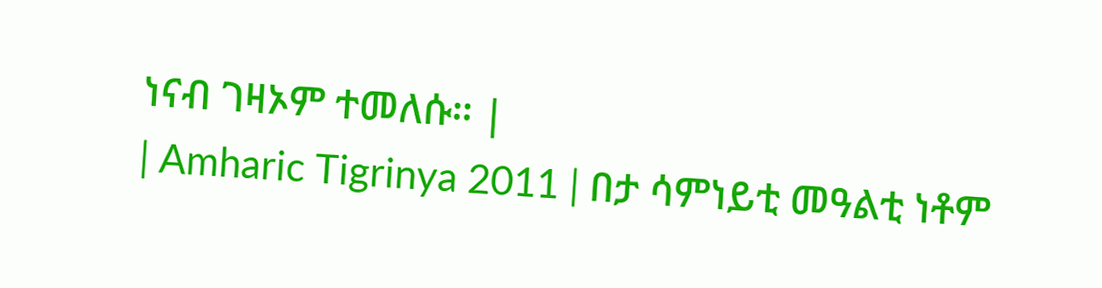ነናብ ገዛኦም ተመለሱ። |
| Amharic Tigrinya 2011 | በታ ሳምነይቲ መዓልቲ ነቶም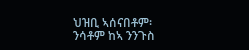ህዝቢ ኣሰናበቶም፡ ንሳቶም ከኣ ንንጉስ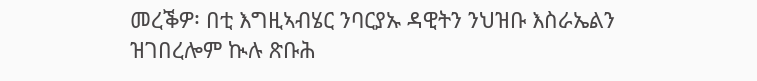መረቕዎ፡ በቲ እግዚኣብሄር ንባርያኡ ዳዊትን ንህዝቡ እስራኤልን ዝገበረሎም ኲሉ ጽቡሕ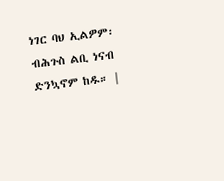ነገር ባህ ኢልዎም፡ ብሕጉስ ልቢ ነናብ ድንኳኖም ከዱ። |